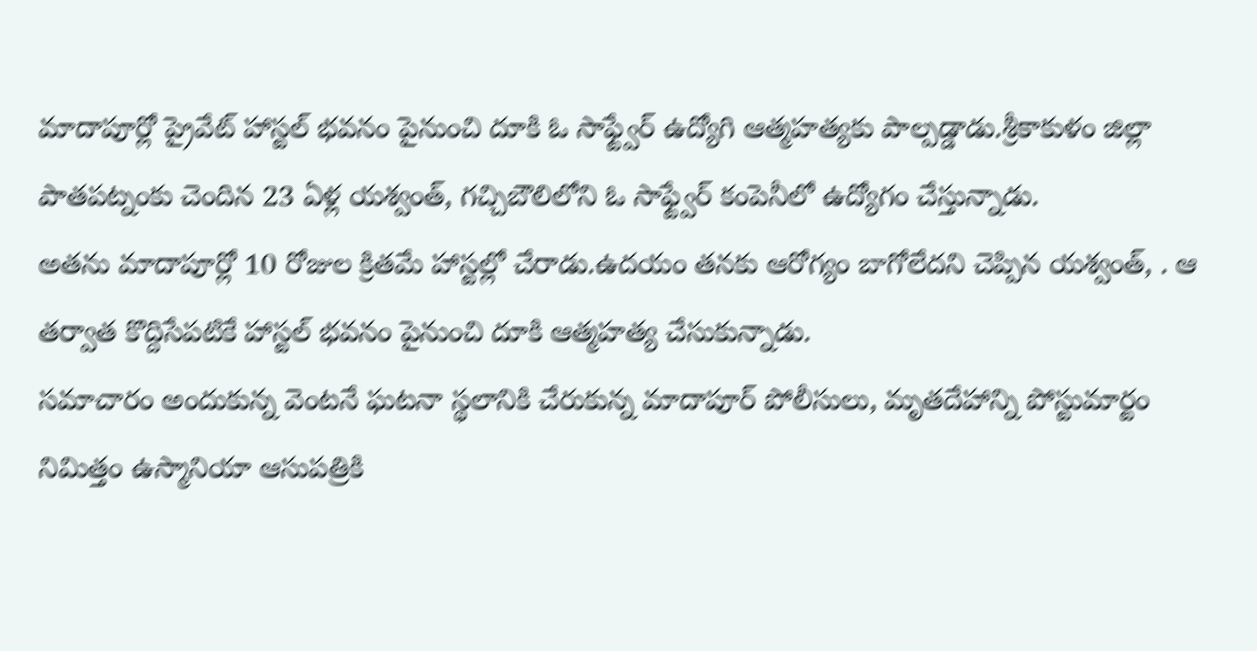మాదాపూర్లో ప్రైవేట్ హాస్టల్ భవనం పైనుంచి దూకి ఓ సాఫ్ట్వేర్ ఉద్యోగి ఆత్మహత్యకు పాల్పడ్డాడు.శ్రీకాకుళం జిల్లా పాతపట్నంకు చెందిన 23 ఏళ్ల యశ్వంత్, గచ్చిబౌలిలోని ఓ సాఫ్ట్వేర్ కంపెనీలో ఉద్యోగం చేస్తున్నాడు.
అతను మాదాపూర్లో 10 రోజుల క్రితమే హాస్టల్లో చేరాడు.ఉదయం తనకు ఆరోగ్యం బాగోలేదని చెప్పిన యశ్వంత్, . ఆ తర్వాత కొద్దిసేపటికే హాస్టల్ భవనం పైనుంచి దూకి ఆత్మహత్య చేసుకున్నాడు.
సమాచారం అందుకున్న వెంటనే ఘటనా స్థలానికి చేరుకున్న మాదాపూర్ పోలీసులు, మృతదేహాన్ని పోస్టుమార్టం నిమిత్తం ఉస్మానియా ఆసుపత్రికి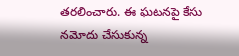తరలించారు. ఈ ఘటనపై కేసు నమోదు చేసుకున్న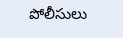పోలీసులు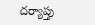దర్యాప్తు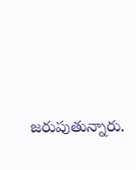జరుపుతున్నారు.